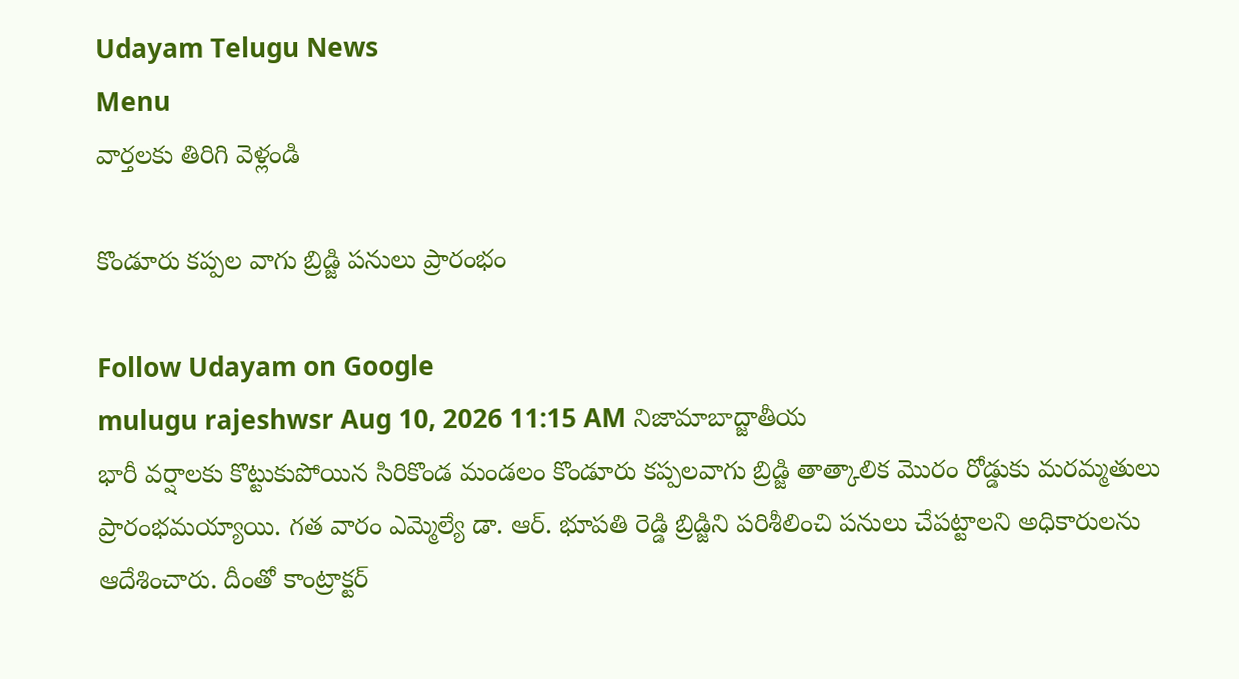Udayam Telugu News
Menu
వార్తలకు తిరిగి వెళ్లండి

కొండూరు కప్పల వాగు బ్రిడ్జి పనులు ప్రారంభం

Follow Udayam on Google
mulugu rajeshwsr Aug 10, 2026 11:15 AM నిజామాబాద్జాతీయ
భారీ వర్షాలకు కొట్టుకుపోయిన సిరికొండ మండలం కొండూరు కప్పలవాగు బ్రిడ్జి తాత్కాలిక మొరం రోడ్డుకు మరమ్మతులు ప్రారంభమయ్యాయి. గత వారం ఎమ్మెల్యే డా. ఆర్. భూపతి రెడ్డి బ్రిడ్జిని పరిశీలించి పనులు చేపట్టాలని అధికారులను ఆదేశించారు. దీంతో కాంట్రాక్టర్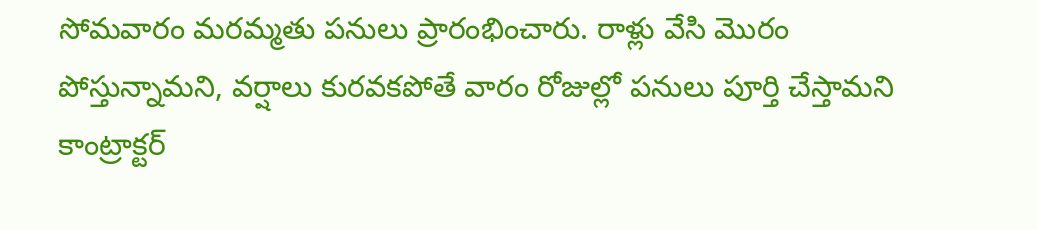సోమవారం మరమ్మతు పనులు ప్రారంభించారు. రాళ్లు వేసి మొరం పోస్తున్నామని, వర్షాలు కురవకపోతే వారం రోజుల్లో పనులు పూర్తి చేస్తామని కాంట్రాక్టర్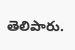తెలిపారు.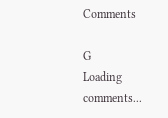Comments

G
Loading comments...